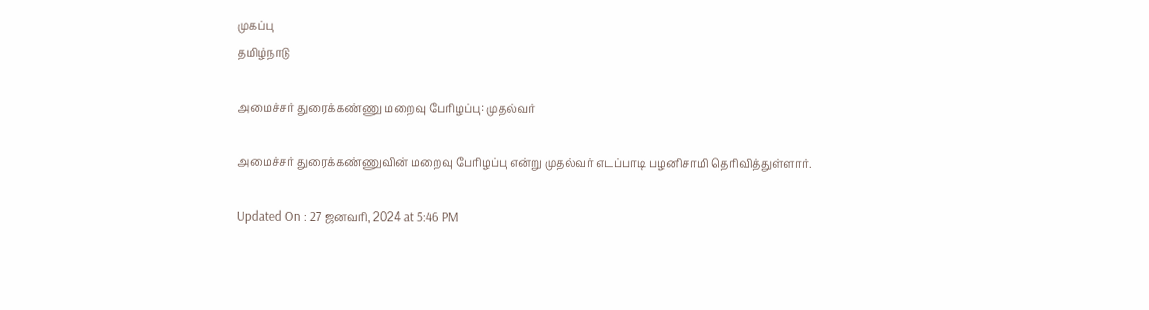முகப்பு
தமிழ்நாடு

அமைச்சர் துரைக்கண்ணு மறைவு பேரிழப்பு: முதல்வர்

அமைச்சர் துரைக்கண்ணுவின் மறைவு பேரிழப்பு என்று முதல்வர் எடப்பாடி பழனிசாமி தெரிவித்துள்ளார்.

Updated On : 27 ஜனவரி, 2024 at 5:46 PM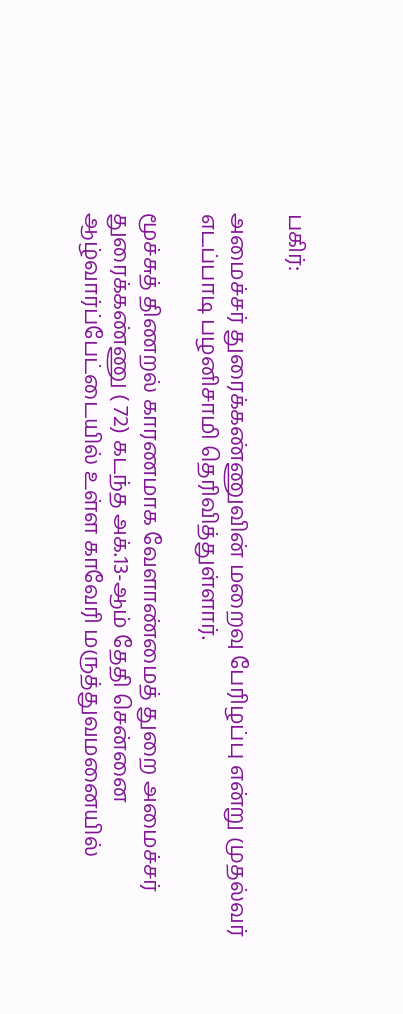பகிர்:

அமைச்சர் துரைக்கண்ணுவின் மறைவு பேரிழப்பு என்று முதல்வர் எடப்பாடி பழனிசாமி தெரிவித்துள்ளார்.

மூச்சுத் திணறல் காரணமாக வேளாண்மைத் துறை அமைச்சர் துரைக்கண்ணு ( 72) கடந்த அக்.13-ஆம் தேதி சென்னை ஆழ்வார்ப்பேட்டையில் உள்ள காவேரி மருத்துவமனையில்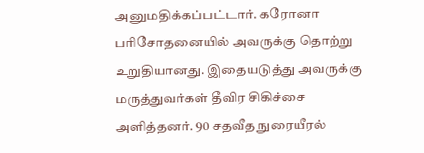அனுமதிக்கப்பட்டார். கரோனா பரிசோதனையில் அவருக்கு தொற்று உறுதியானது. இதையடுத்து அவருக்கு மருத்துவர்கள் தீவிர சிகிச்சை அளித்தனர். 90 சதவீத நுரையீரல்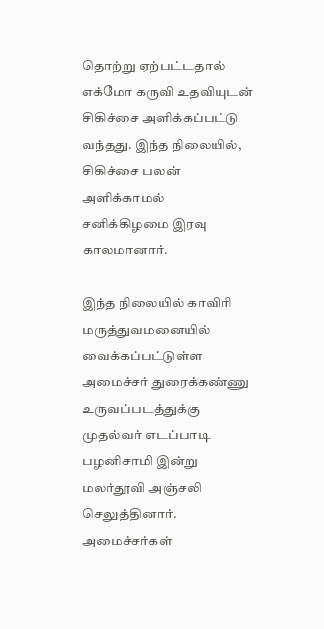தொற்று ஏற்பட்டதால் எக்மோ கருவி உதவியுடன் சிகிச்சை அளிக்கப்பட்டு வந்தது. இந்த நிலையில், சிகிச்சை பலன் அளிக்காமல் சனிக்கிழமை இரவு காலமானார்.

இந்த நிலையில் காவிரி மருத்துவமனையில் வைக்கப்பட்டுள்ள அமைச்சர் துரைக்கண்ணு உருவப்படத்துக்கு முதல்வர் எடப்பாடி பழனிசாமி இன்று மலர்தூவி அஞ்சலி செலுத்தினார். அமைச்சர்கள்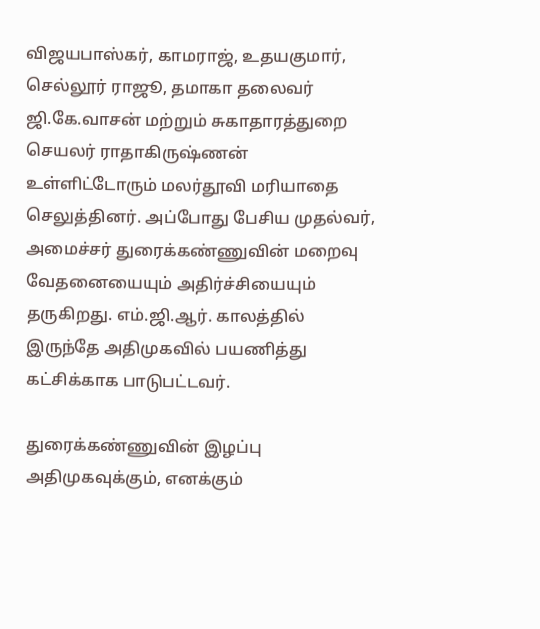விஜயபாஸ்கர், காமராஜ், உதயகுமார், செல்லூர் ராஜூ, தமாகா தலைவர் ஜி.கே.வாசன் மற்றும் சுகாதாரத்துறை செயலர் ராதாகிருஷ்ணன் உள்ளிட்டோரும் மலர்தூவி மரியாதை செலுத்தினர். அப்போது பேசிய முதல்வர், அமைச்சர் துரைக்கண்ணுவின் மறைவு வேதனையையும் அதிர்ச்சியையும் தருகிறது. எம்.ஜி.ஆர். காலத்தில் இருந்தே அதிமுகவில் பயணித்து கட்சிக்காக பாடுபட்டவர்.

துரைக்கண்ணுவின் இழப்பு அதிமுகவுக்கும், எனக்கும்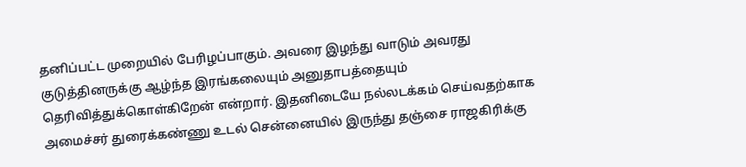தனிப்பட்ட முறையில் பேரிழப்பாகும். அவரை இழந்து வாடும் அவரது குடுத்தினருக்கு ஆழ்ந்த இரங்கலையும் அனுதாபத்தையும் தெரிவித்துக்கொள்கிறேன் என்றார். இதனிடையே நல்லடக்கம் செய்வதற்காக அமைச்சர் துரைக்கண்ணு உடல் சென்னையில் இருந்து தஞ்சை ராஜகிரிக்கு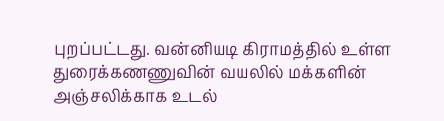புறப்பட்டது. வன்னியடி கிராமத்தில் உள்ள துரைக்கணணுவின் வயலில் மக்களின் அஞ்சலிக்காக உடல்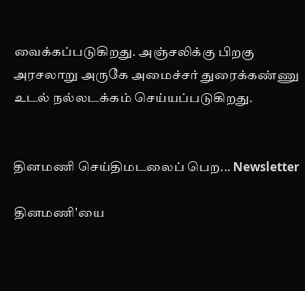வைக்கப்படுகிறது. அஞ்சலிக்கு பிறகு அரசலாறு அருகே அமைச்சர் துரைக்கண்ணு உடல் நல்லடக்கம் செய்யப்படுகிறது.


தினமணி செய்திமடலைப் பெற... Newsletter

தினமணி'யை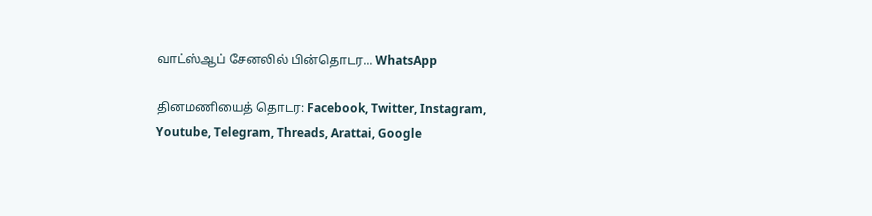வாட்ஸ்ஆப் சேனலில் பின்தொடர... WhatsApp

தினமணியைத் தொடர: Facebook, Twitter, Instagram, Youtube, Telegram, Threads, Arattai, Google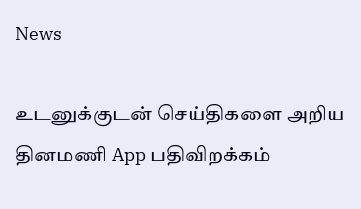News

உடனுக்குடன் செய்திகளை அறிய தினமணி App பதிவிறக்கம்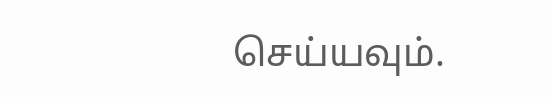செய்யவும்.